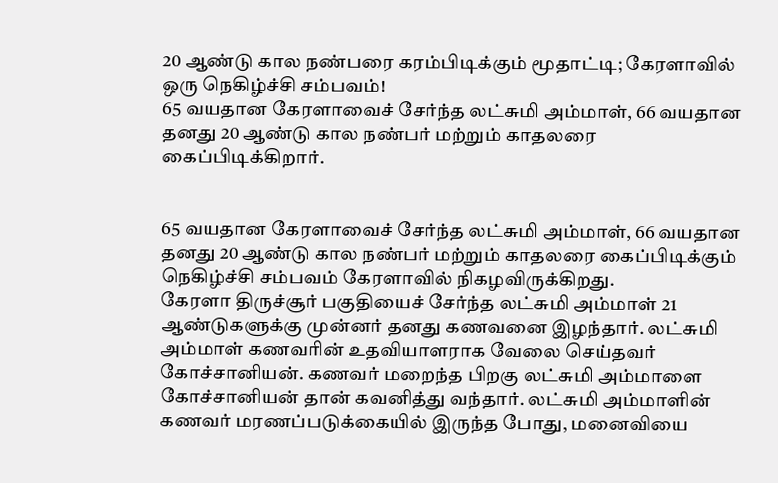20 ஆண்டு கால நண்பரை கரம்பிடிக்கும் மூதாட்டி; கேரளாவில் ஒரு நெகிழ்ச்சி சம்பவம்!
65 வயதான கேரளாவைச் சேர்ந்த லட்சுமி அம்மாள், 66 வயதான தனது 20 ஆண்டு கால நண்பர் மற்றும் காதலரை கைப்பிடிக்கிறார்.


65 வயதான கேரளாவைச் சேர்ந்த லட்சுமி அம்மாள், 66 வயதான தனது 20 ஆண்டு கால நண்பர் மற்றும் காதலரை கைப்பிடிக்கும் நெகிழ்ச்சி சம்பவம் கேரளாவில் நிகழவிருக்கிறது.
கேரளா திருச்சூர் பகுதியைச் சேர்ந்த லட்சுமி அம்மாள் 21 ஆண்டுகளுக்கு முன்னர் தனது கணவனை இழந்தார். லட்சுமி அம்மாள் கணவரின் உதவியாளராக வேலை செய்தவர் கோச்சானியன். கணவர் மறைந்த பிறகு லட்சுமி அம்மாளை கோச்சானியன் தான் கவனித்து வந்தார். லட்சுமி அம்மாளின் கணவர் மரணப்படுக்கையில் இருந்த போது, மனைவியை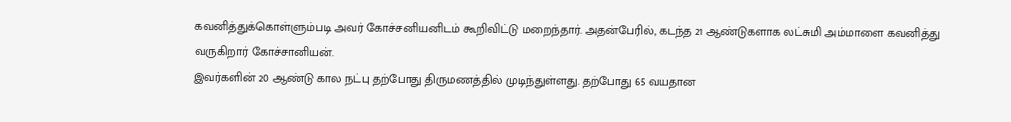கவனித்துக்கொள்ளும்படி அவர் கோச்சனியனிடம் கூறிவிட்டு மறைந்தார். அதன்பேரில், கடந்த 21 ஆண்டுகளாக லட்சுமி அம்மாளை கவனித்து வருகிறார் கோச்சானியன்.
இவர்களின் 20 ஆண்டு கால நட்பு தற்போது திருமணத்தில் முடிந்துள்ளது. தற்போது 65 வயதான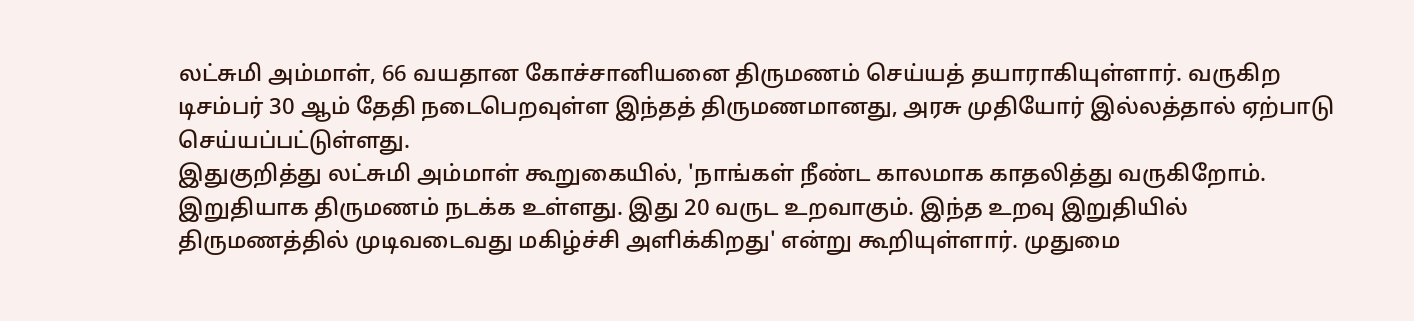லட்சுமி அம்மாள், 66 வயதான கோச்சானியனை திருமணம் செய்யத் தயாராகியுள்ளார். வருகிற டிசம்பர் 30 ஆம் தேதி நடைபெறவுள்ள இந்தத் திருமணமானது, அரசு முதியோர் இல்லத்தால் ஏற்பாடு செய்யப்பட்டுள்ளது.
இதுகுறித்து லட்சுமி அம்மாள் கூறுகையில், 'நாங்கள் நீண்ட காலமாக காதலித்து வருகிறோம். இறுதியாக திருமணம் நடக்க உள்ளது. இது 20 வருட உறவாகும். இந்த உறவு இறுதியில் திருமணத்தில் முடிவடைவது மகிழ்ச்சி அளிக்கிறது' என்று கூறியுள்ளார். முதுமை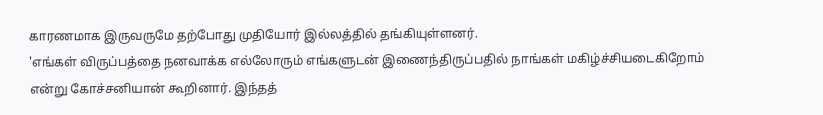காரணமாக இருவருமே தற்போது முதியோர் இல்லத்தில் தங்கியுள்ளனர்.
'எங்கள் விருப்பத்தை நனவாக்க எல்லோரும் எங்களுடன் இணைந்திருப்பதில் நாங்கள் மகிழ்ச்சியடைகிறோம் என்று கோச்சனியான் கூறினார். இந்தத்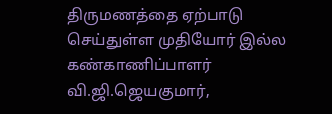திருமணத்தை ஏற்பாடு செய்துள்ள முதியோர் இல்ல கண்காணிப்பாளர் வி.ஜி.ஜெயகுமார்,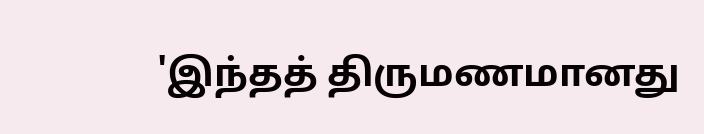'இந்தத் திருமணமானது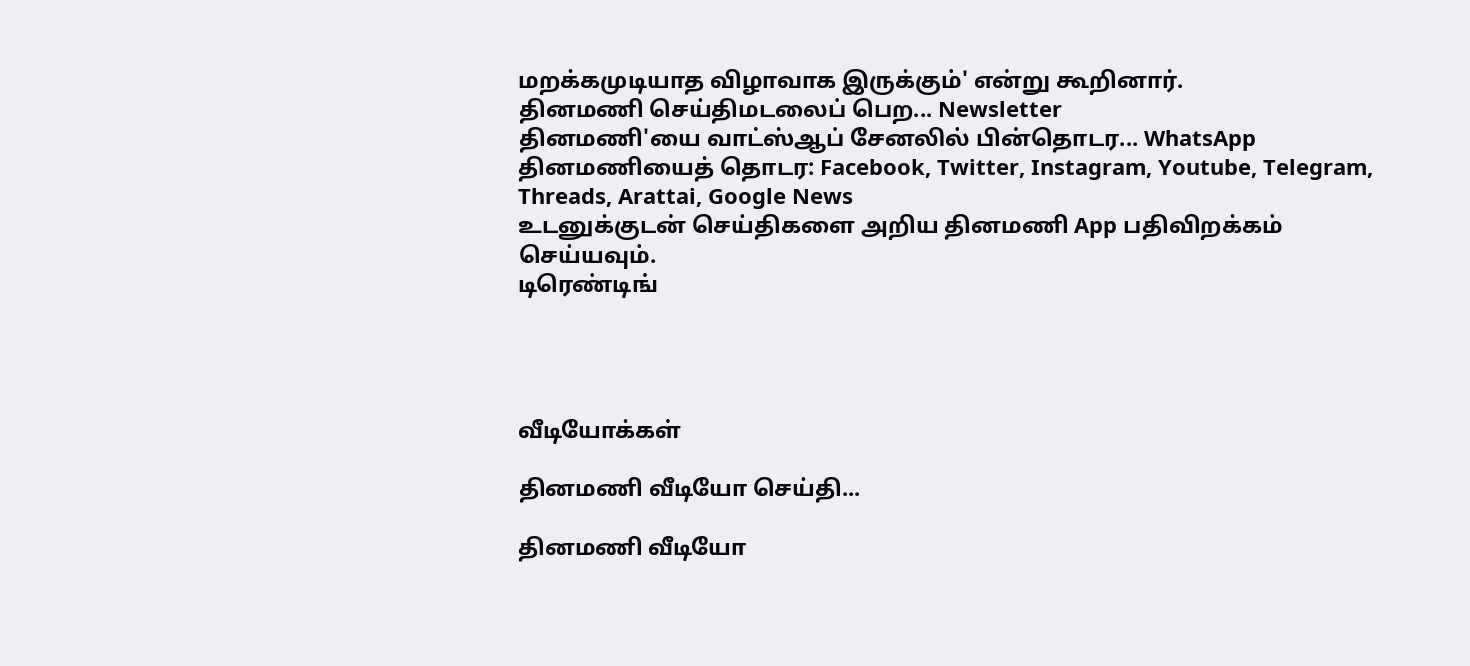மறக்கமுடியாத விழாவாக இருக்கும்' என்று கூறினார்.
தினமணி செய்திமடலைப் பெற... Newsletter
தினமணி'யை வாட்ஸ்ஆப் சேனலில் பின்தொடர... WhatsApp
தினமணியைத் தொடர: Facebook, Twitter, Instagram, Youtube, Telegram, Threads, Arattai, Google News
உடனுக்குடன் செய்திகளை அறிய தினமணி App பதிவிறக்கம் செய்யவும்.
டிரெண்டிங்




வீடியோக்கள்

தினமணி வீடியோ செய்தி...

தினமணி வீடியோ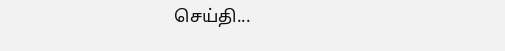செய்தி...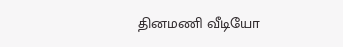தினமணி வீடியோ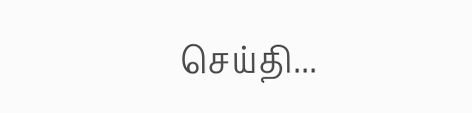செய்தி...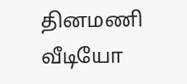தினமணி வீடியோ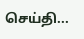செய்தி...